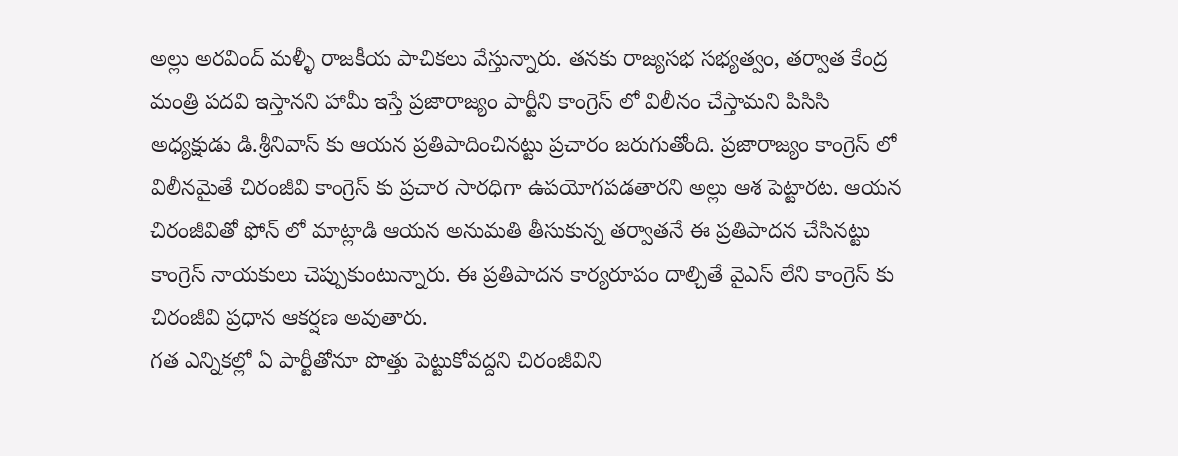అల్లు అరవింద్ మళ్ళీ రాజకీయ పాచికలు వేస్తున్నారు. తనకు రాజ్యసభ సభ్యత్వం, తర్వాత కేంద్ర మంత్రి పదవి ఇస్తానని హామీ ఇస్తే ప్రజారాజ్యం పార్టీని కాంగ్రెస్ లో విలీనం చేస్తామని పిసిసి అధ్యక్షుడు డి.శ్రీనివాస్ కు ఆయన ప్రతిపాదించినట్టు ప్రచారం జరుగుతోంది. ప్రజారాజ్యం కాంగ్రెస్ లో విలీనమైతే చిరంజీవి కాంగ్రెస్ కు ప్రచార సారధిగా ఉపయోగపడతారని అల్లు ఆశ పెట్టారట. ఆయన చిరంజీవితో ఫోన్ లో మాట్లాడి ఆయన అనుమతి తీసుకున్న తర్వాతనే ఈ ప్రతిపాదన చేసినట్టు కాంగ్రెస్ నాయకులు చెప్పుకుంటున్నారు. ఈ ప్రతిపాదన కార్యరూపం దాల్చితే వైఎస్ లేని కాంగ్రెస్ కు చిరంజీవి ప్రధాన ఆకర్షణ అవుతారు.
గత ఎన్నికల్లో ఏ పార్టీతోనూ పొత్తు పెట్టుకోవద్దని చిరంజీవిని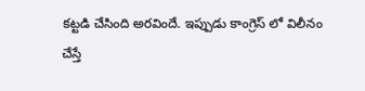కట్టడి చేసింది అరవిందే. ఇప్పుడు కాంగ్రెస్ లో విలీనం చేస్తే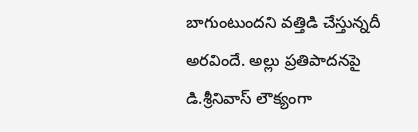బాగుంటుందని వత్తిడి చేస్తున్నదీ అరవిందే. అల్లు ప్రతిపాదనపై డి.శ్రీనివాస్ లౌక్యంగా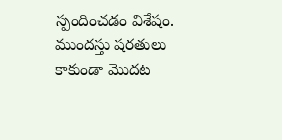స్పందించడం విశేషం. ముందస్తు షరతులు కాకుండా మొదట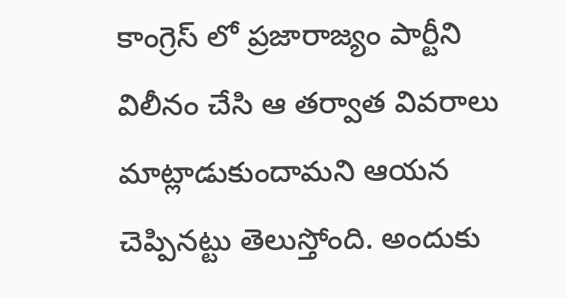కాంగ్రెస్ లో ప్రజారాజ్యం పార్టీని విలీనం చేసి ఆ తర్వాత వివరాలు మాట్లాడుకుందామని ఆయన చెప్పినట్టు తెలుస్తోంది. అందుకు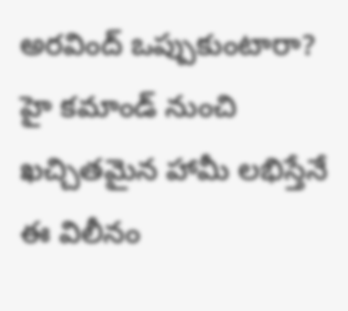అరవింద్ ఒప్పుకుంటారా? హై కమాండ్ నుంచి ఖచ్చితమైన హామీ లభిస్తేనే ఈ విలీనం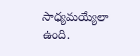సాధ్యమయ్యేలా ఉంది.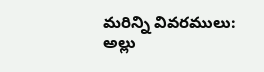మరిన్ని వివరములు:
అల్లు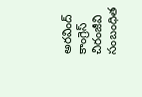అరవింద్
కాంగ్రెస్
చిరంజీవి
సంబంధిత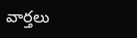వార్తలు